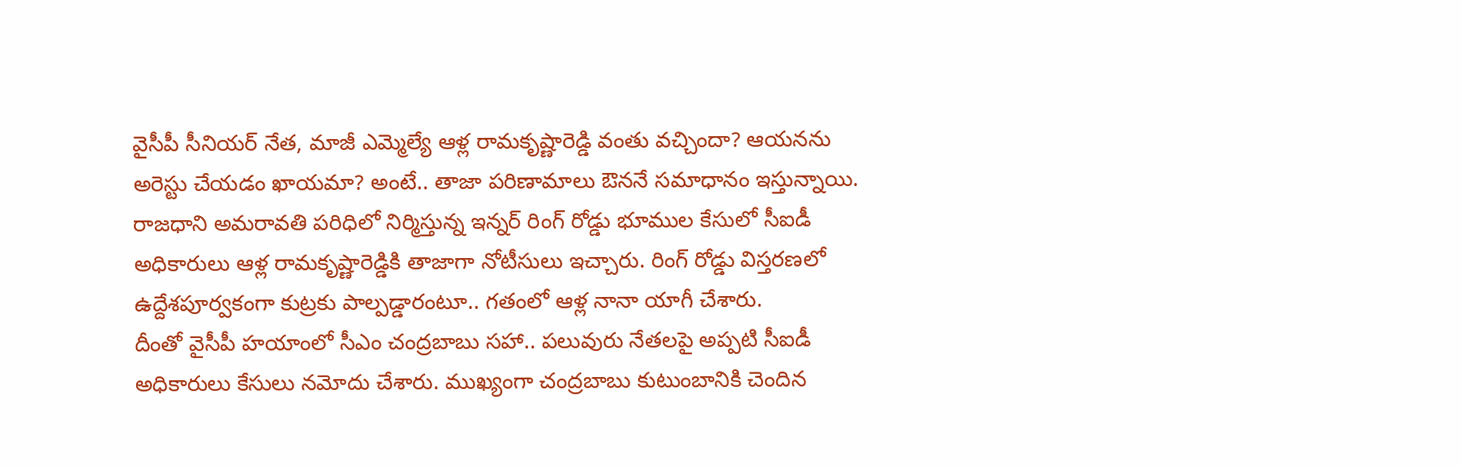వైసీపీ సీనియర్ నేత, మాజీ ఎమ్మెల్యే ఆళ్ల రామకృష్ణారెడ్డి వంతు వచ్చిందా? ఆయనను అరెస్టు చేయడం ఖాయమా? అంటే.. తాజా పరిణామాలు ఔననే సమాధానం ఇస్తున్నాయి. రాజధాని అమరావతి పరిధిలో నిర్మిస్తున్న ఇన్నర్ రింగ్ రోడ్డు భూముల కేసులో సీఐడీ అధికారులు ఆళ్ల రామకృష్ణారెడ్డికి తాజాగా నోటీసులు ఇచ్చారు. రింగ్ రోడ్డు విస్తరణలో ఉద్దేశపూర్వకంగా కుట్రకు పాల్పడ్డారంటూ.. గతంలో ఆళ్ల నానా యాగీ చేశారు.
దీంతో వైసీపీ హయాంలో సీఎం చంద్రబాబు సహా.. పలువురు నేతలపై అప్పటి సీఐడీ అధికారులు కేసులు నమోదు చేశారు. ముఖ్యంగా చంద్రబాబు కుటుంబానికి చెందిన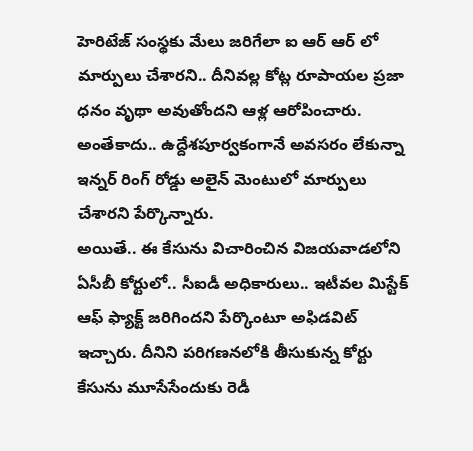హెరిటేజ్ సంస్థకు మేలు జరిగేలా ఐ ఆర్ ఆర్ లో మార్పులు చేశారని.. దీనివల్ల కోట్ల రూపాయల ప్రజా ధనం వృథా అవుతోందని ఆళ్ల ఆరోపించారు. అంతేకాదు.. ఉద్దేశపూర్వకంగానే అవసరం లేకున్నా ఇన్నర్ రింగ్ రోడ్డు అలైన్ మెంటులో మార్పులు చేశారని పేర్కొన్నారు.
అయితే.. ఈ కేసును విచారించిన విజయవాడలోని ఏసీబీ కోర్టులో.. సీఐడీ అధికారులు.. ఇటీవల మిస్టేక్ ఆఫ్ ఫ్యాక్ట్ జరిగిందని పేర్కొంటూ అఫిడవిట్ ఇచ్చారు. దీనిని పరిగణనలోకి తీసుకున్న కోర్టు కేసును మూసేసేందుకు రెడీ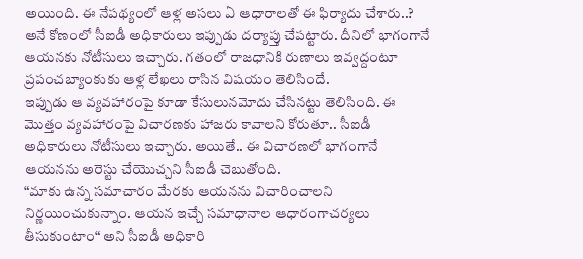అయింది. ఈ నేపథ్యంలో ఆళ్ల అసలు ఏ ఆధారాలతో ఈ ఫిర్యాదు చేశారు..? అనే కోణంలో సీఐడీ అధికారులు ఇప్పుడు దర్యాప్తు చేపట్టారు. దీనిలో భాగంగానే ఆయనకు నోటీసులు ఇచ్చారు. గతంలో రాజధానికి రుణాలు ఇవ్వద్దంటూ ప్రపంచబ్యాంకుకు ఆళ్ల లేఖలు రాసిన విషయం తెలిసిందే.
ఇప్పుడు ఆ వ్యవహారంపై కూడా కేసులునమోదు చేసినట్టు తెలిసింది. ఈ మొత్తం వ్యవహారంపై విచారణకు హాజరు కావాలని కోరుతూ.. సీఐడీ అధికారులు నోటీసులు ఇచ్చారు. అయితే.. ఈ విచారణలో భాగంగానే ఆయనను అరెస్టు చేయొచ్చని సీఐడీ చెబుతోంది.
“మాకు ఉన్న సమాచారం మేరకు ఆయనను విచారించాలని నిర్ణయించుకున్నాం. ఆయన ఇచ్చే సమాధానాల ఆధారంగాచర్యలు తీసుకుంటాం“ అని సీఐడీ అధికారి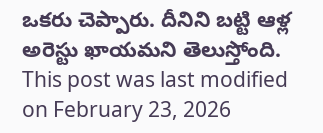ఒకరు చెప్పారు. దీనిని బట్టి ఆళ్ల అరెస్టు ఖాయమని తెలుస్తోంది.
This post was last modified on February 23, 2026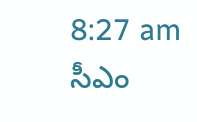8:27 am
సీఎం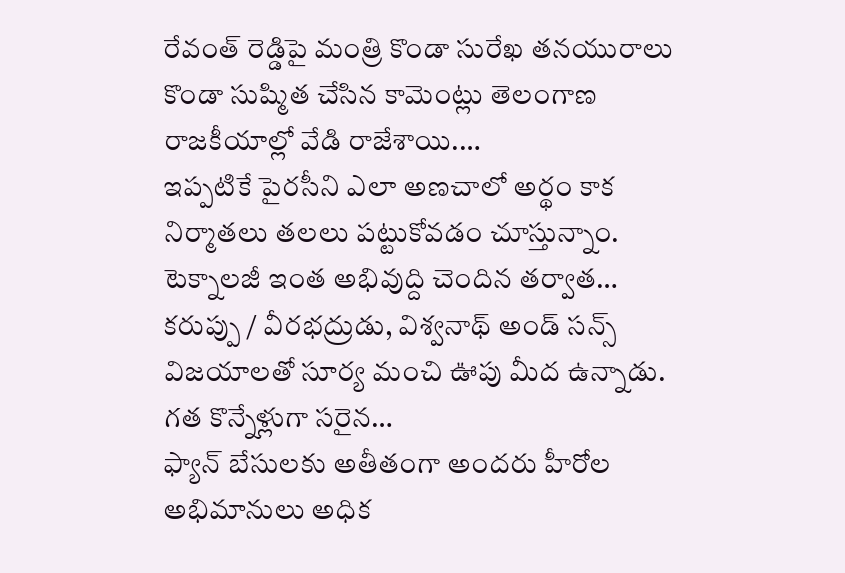రేవంత్ రెడ్డిపై మంత్రి కొండా సురేఖ తనయురాలు కొండా సుష్మిత చేసిన కామెంట్లు తెలంగాణ రాజకీయాల్లో వేడి రాజేశాయి.…
ఇప్పటికే పైరసీని ఎలా అణచాలో అర్థం కాక నిర్మాతలు తలలు పట్టుకోవడం చూస్తున్నాం. టెక్నాలజీ ఇంత అభివుద్ది చెందిన తర్వాత…
కరుప్పు / వీరభద్రుడు, విశ్వనాథ్ అండ్ సన్స్ విజయాలతో సూర్య మంచి ఊపు మీద ఉన్నాడు. గత కొన్నేళ్లుగా సరైన…
ఫ్యాన్ బేసులకు అతీతంగా అందరు హీరోల అభిమానులు అధిక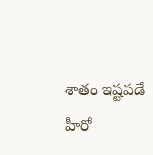శాతం ఇష్టపడే హీరో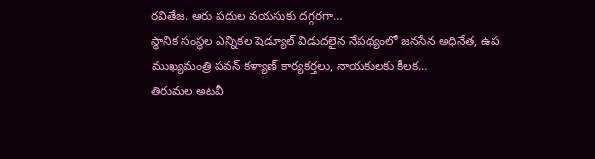రవితేజ. ఆరు పదుల వయసుకు దగ్గరగా…
స్థానిక సంస్థల ఎన్నికల షెడ్యూల్ విడుదలైన నేపథ్యంలో జనసేన అధినేత, ఉప ముఖ్యమంత్రి పవన్ కళ్యాణ్ కార్యకర్తలు, నాయకులకు కీలక…
తిరుమల అటవీ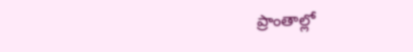ప్రాంతాల్లో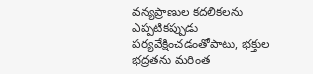వన్యప్రాణుల కదలికలను ఎప్పటికప్పుడు పర్యవేక్షించడంతోపాటు, భక్తుల భద్రతను మరింత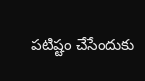పటిష్టం చేసేందుకు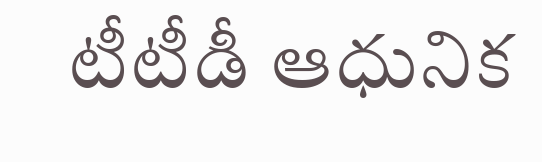టీటీడీ ఆధునిక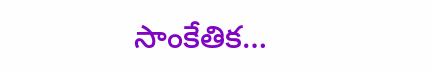సాంకేతిక…